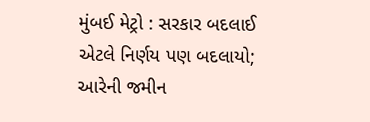મુંબઈ મેટ્રો : સરકાર બદલાઈ એટલે નિર્ણય પણ બદલાયો; આરેની જમીન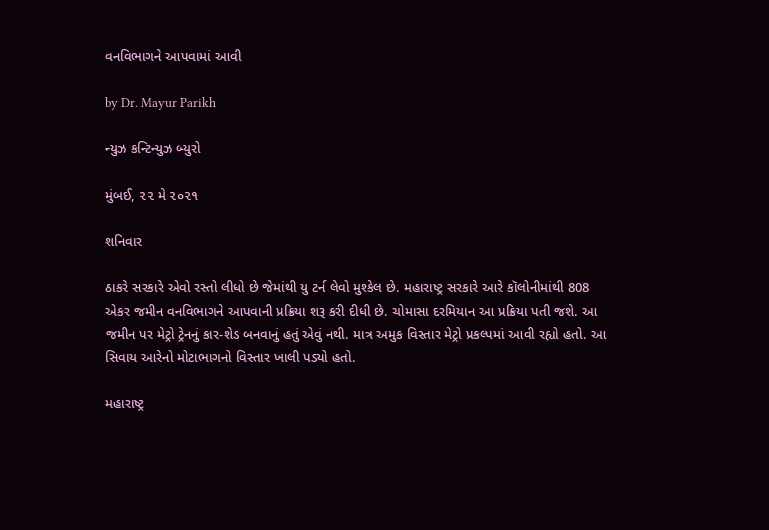વનવિભાગને આપવામાં આવી

by Dr. Mayur Parikh

ન્યુઝ કન્ટિન્યુઝ બ્યુરો

મુંબઈ, ૨૨ મે ૨૦૨૧

શનિવાર

ઠાકરે સરકારે એવો રસ્તો લીધો છે જેમાંથી યુ ટર્ન લેવો મુશ્કેલ છે. મહારાષ્ટ્ર સરકારે આરે કૉલોનીમાંથી 808 એકર જમીન વનવિભાગને આપવાની પ્રક્રિયા શરૂ કરી દીધી છે. ચોમાસા દરમિયાન આ પ્રક્રિયા પતી જશે. આ જમીન પર મેટ્રો ટ્રેનનું કાર-શેડ બનવાનું હતું એવું નથી. માત્ર અમુક વિસ્તાર મેટ્રો પ્રકલ્પમાં આવી રહ્યો હતો. આ સિવાય આરેનો મોટાભાગનો વિસ્તાર ખાલી પડ્યો હતો.

મહારાષ્ટ્ર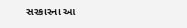સરકારના આ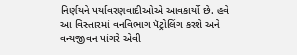નિર્ણયને પર્યાવરણવાદીઓએ આવકાર્યો છે. હવે આ વિસ્તારમાં વનવિભાગ પૅટ્રોલિંગ કરશે અને વન્યજીવન પાંગરે એવી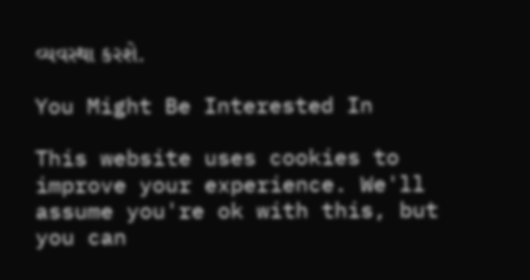વ્યવસ્થા કરશે.

You Might Be Interested In

This website uses cookies to improve your experience. We'll assume you're ok with this, but you can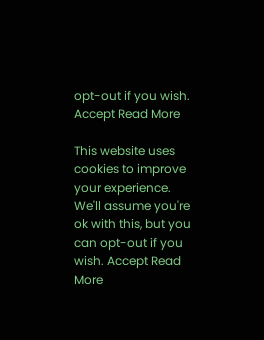opt-out if you wish. Accept Read More

This website uses cookies to improve your experience. We'll assume you're ok with this, but you can opt-out if you wish. Accept Read More